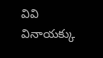వివి వినాయక్కు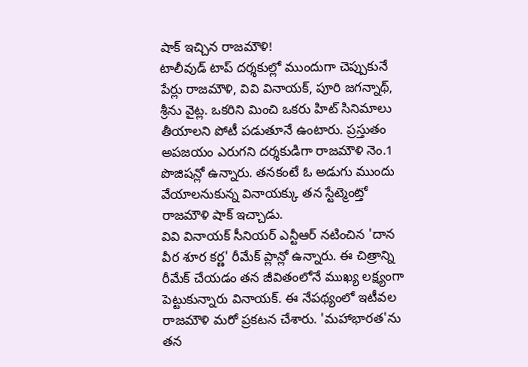షాక్ ఇచ్చిన రాజమౌళి!
టాలీవుడ్ టాప్ దర్శకుల్లో ముందుగా చెప్పుకునే పేర్లు రాజమౌళి, వివి వినాయక్, పూరి జగన్నాథ్, శ్రీను వైట్ల. ఒకరిని మించి ఒకరు హిట్ సినిమాలు తీయాలని పోటీ పడుతూనే ఉంటారు. ప్రస్తుతం అపజయం ఎరుగని దర్శకుడిగా రాజమౌళి నెం.1 పొజిషన్లో ఉన్నారు. తనకంటే ఓ అడుగు ముందు వేయాలనుకున్న వినాయక్కు తన స్టేట్మెంట్తో రాజమౌళి షాక్ ఇచ్చాడు.
వివి వినాయక్ సీనియర్ ఎన్టీఆర్ నటించిన 'దాన వీర శూర కర్ణ' రీమేక్ ప్లాన్లో ఉన్నారు. ఈ చిత్రాన్ని రీమేక్ చేయడం తన జీవితంలోనే ముఖ్య లక్ష్యంగా పెట్టుకున్నారు వినాయక్. ఈ నేపథ్యంలో ఇటీవల రాజమౌళి మరో ప్రకటన చేశారు. 'మహాభారత'ను తన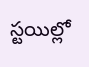స్టయిల్లో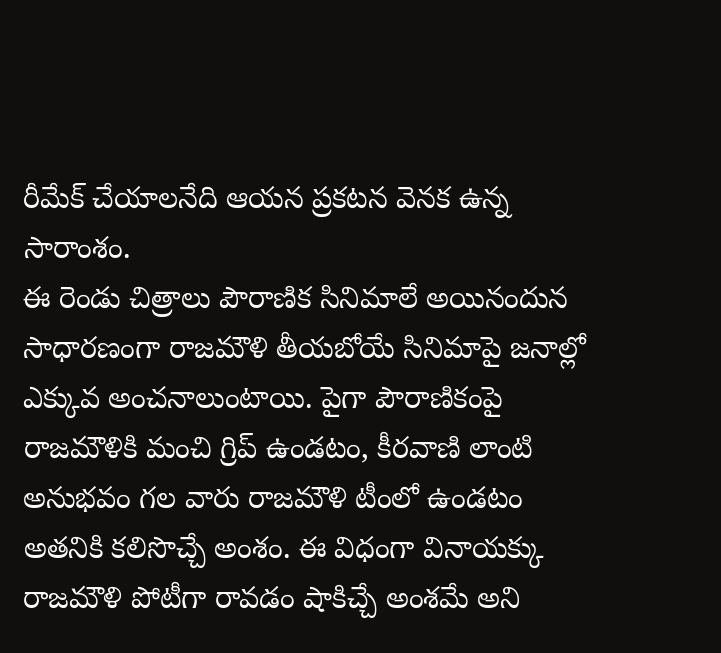రీమేక్ చేయాలనేది ఆయన ప్రకటన వెనక ఉన్న సారాంశం.
ఈ రెండు చిత్రాలు పౌరాణిక సినిమాలే అయినందున సాధారణంగా రాజమౌళి తీయబోయే సినిమాపై జనాల్లో ఎక్కువ అంచనాలుంటాయి. పైగా పౌరాణికంపై రాజమౌళికి మంచి గ్రిప్ ఉండటం, కీరవాణి లాంటి అనుభవం గల వారు రాజమౌళి టీంలో ఉండటం అతనికి కలిసొచ్చే అంశం. ఈ విధంగా వినాయక్కు రాజమౌళి పోటీగా రావడం షాకిచ్చే అంశమే అని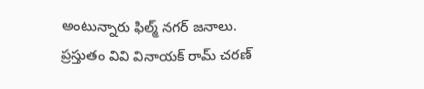అంటున్నారు ఫిల్మ్ నగర్ జనాలు.
ప్రస్తుతం వివి వినాయక్ రామ్ చరణ్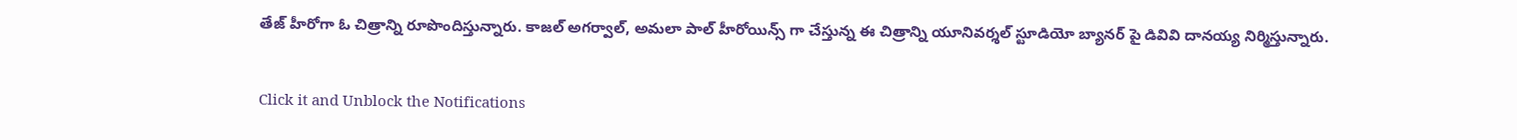తేజ్ హీరోగా ఓ చిత్రాన్ని రూపొందిస్తున్నారు. కాజల్ అగర్వాల్, అమలా పాల్ హీరోయిన్స్ గా చేస్తున్న ఈ చిత్రాన్ని యూనివర్శల్ స్టూడియో బ్యానర్ పై డివివి దానయ్య నిర్మిస్తున్నారు.


Click it and Unblock the Notifications